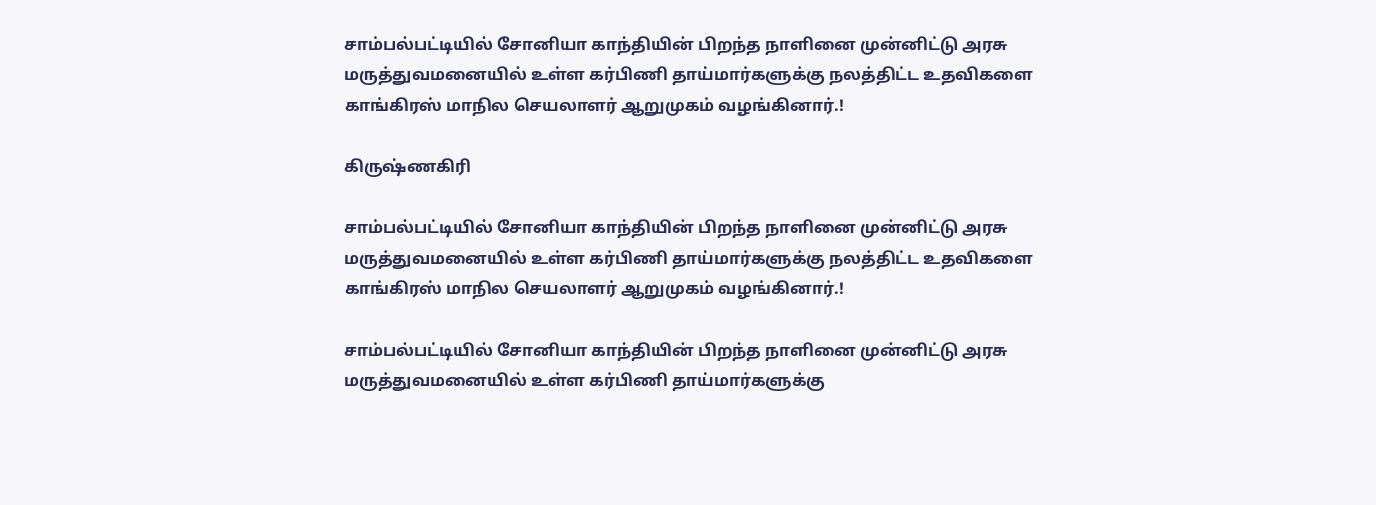சாம்பல்பட்டியில் சோனியா காந்தியின் பிறந்த நாளினை முன்னிட்டு அரசு மருத்துவமனையில் உள்ள கர்பிணி தாய்மார்களுக்கு நலத்திட்ட உதவிகளை காங்கிரஸ் மாநில செயலாளர் ஆறுமுகம் வழங்கினார்.!

கிருஷ்ணகிரி

சாம்பல்பட்டியில் சோனியா காந்தியின் பிறந்த நாளினை முன்னிட்டு அரசு மருத்துவமனையில் உள்ள கர்பிணி தாய்மார்களுக்கு நலத்திட்ட உதவிகளை காங்கிரஸ் மாநில செயலாளர் ஆறுமுகம் வழங்கினார்.!

சாம்பல்பட்டியில் சோனியா காந்தியின் பிறந்த நாளினை முன்னிட்டு அரசு மருத்துவமனையில் உள்ள கர்பிணி தாய்மார்களுக்கு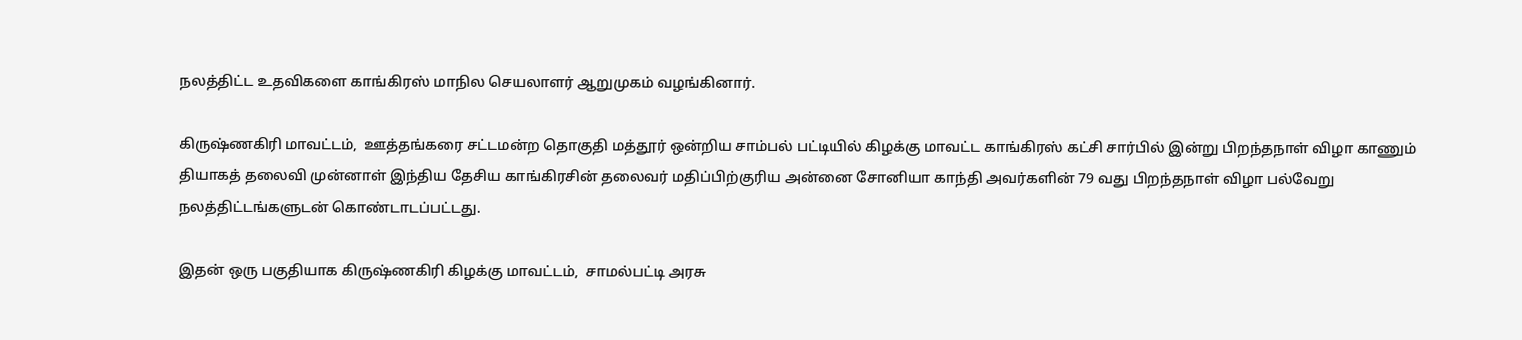நலத்திட்ட உதவிகளை காங்கிரஸ் மாநில செயலாளர் ஆறுமுகம் வழங்கினார்.

கிருஷ்ணகிரி மாவட்டம்,  ஊத்தங்கரை சட்டமன்ற தொகுதி மத்தூர் ஒன்றிய சாம்பல் பட்டியில் கிழக்கு மாவட்ட காங்கிரஸ் கட்சி சார்பில் இன்று பிறந்தநாள் விழா காணும் தியாகத் தலைவி முன்னாள் இந்திய தேசிய காங்கிரசின் தலைவர் மதிப்பிற்குரிய அன்னை சோனியா காந்தி அவர்களின் 79 வது பிறந்தநாள் விழா பல்வேறு நலத்திட்டங்களுடன் கொண்டாடப்பட்டது.

இதன் ஒரு பகுதியாக கிருஷ்ணகிரி கிழக்கு மாவட்டம்,  சாமல்பட்டி அரசு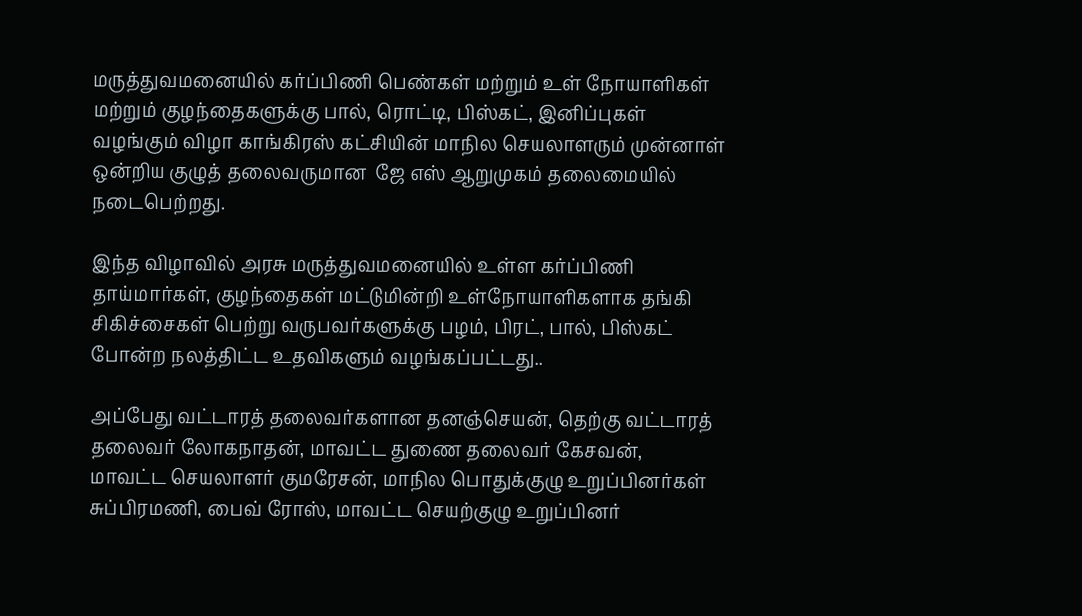மருத்துவமனையில் கர்ப்பிணி பெண்கள் மற்றும் உள் நோயாளிகள் மற்றும் குழந்தைகளுக்கு பால், ரொட்டி, பிஸ்கட், இனிப்புகள் வழங்கும் விழா காங்கிரஸ் கட்சியின் மாநில செயலாளரும் முன்னாள் ஒன்றிய குழுத் தலைவருமான  ஜே எஸ் ஆறுமுகம் தலைமையில் நடைபெற்றது.

இந்த விழாவில் அரசு மருத்துவமனையில் உள்ள கர்ப்பிணி தாய்மார்கள், குழந்தைகள் மட்டுமின்றி உள்நோயாளிகளாக தங்கி சிகிச்சைகள் பெற்று வருபவர்களுக்கு பழம், பிரட், பால், பிஸ்கட் போன்ற நலத்திட்ட உதவிகளும் வழங்கப்பட்டது..

அப்பேது வட்டாரத் தலைவர்களான தனஞ்செயன், தெற்கு வட்டாரத் தலைவர் லோகநாதன், மாவட்ட துணை தலைவர் கேசவன், மாவட்ட செயலாளர் குமரேசன், மாநில பொதுக்குழு உறுப்பினர்கள் சுப்பிரமணி, பைவ் ரோஸ், மாவட்ட செயற்குழு உறுப்பினர்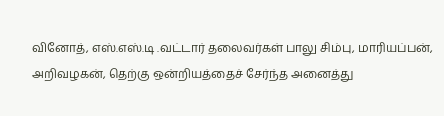வினோத், எஸ்.எஸ்.டி .வட்டார் தலைவர்கள் பாலு சிம்பு, மாரியப்பன், அறிவழகன், தெற்கு ஒன்றியத்தைச் சேர்ந்த அனைத்து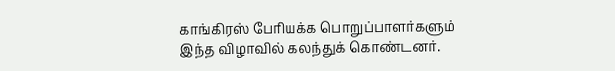காங்கிரஸ் பேரியக்க பொறுப்பாளர்களும் இந்த விழாவில் கலந்துக் கொண்டனர்.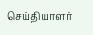செய்தியாளர்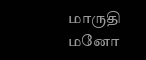மாருதி மனோ